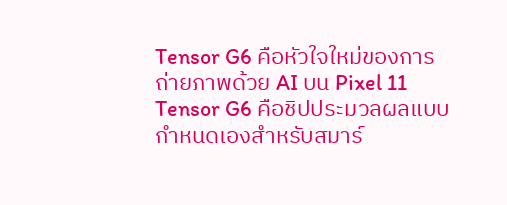Tensor G6 คือหัวใจใหม่ของการถ่ายภาพด้วย AI บน Pixel 11
Tensor G6 คือชิปประมวลผลแบบกำหนดเองสำหรับสมาร์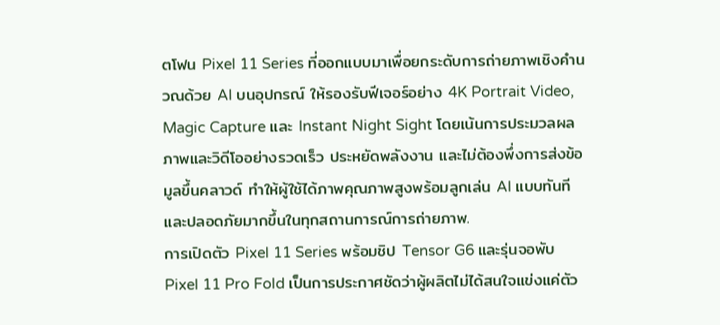ตโฟน Pixel 11 Series ที่ออกแบบมาเพื่อยกระดับการถ่ายภาพเชิงคำนวณด้วย AI บนอุปกรณ์ ให้รองรับฟีเจอร์อย่าง 4K Portrait Video, Magic Capture และ Instant Night Sight โดยเน้นการประมวลผลภาพและวิดีโออย่างรวดเร็ว ประหยัดพลังงาน และไม่ต้องพึ่งการส่งข้อมูลขึ้นคลาวด์ ทำให้ผู้ใช้ได้ภาพคุณภาพสูงพร้อมลูกเล่น AI แบบทันทีและปลอดภัยมากขึ้นในทุกสถานการณ์การถ่ายภาพ.
การเปิดตัว Pixel 11 Series พร้อมชิป Tensor G6 และรุ่นจอพับ Pixel 11 Pro Fold เป็นการประกาศชัดว่าผู้ผลิตไม่ได้สนใจแข่งแค่ตัว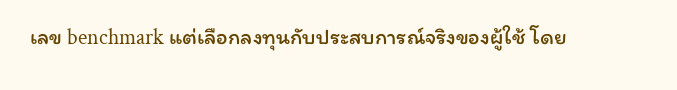เลข benchmark แต่เลือกลงทุนกับประสบการณ์จริงของผู้ใช้ โดย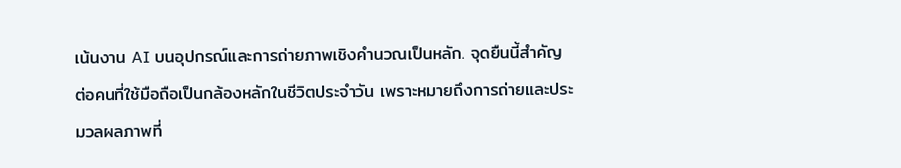เน้นงาน AI บนอุปกรณ์และการถ่ายภาพเชิงคำนวณเป็นหลัก. จุดยืนนี้สำคัญต่อคนที่ใช้มือถือเป็นกล้องหลักในชีวิตประจำวัน เพราะหมายถึงการถ่ายและประมวลผลภาพที่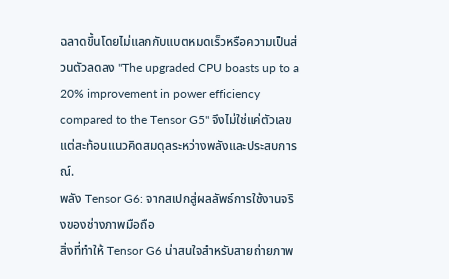ฉลาดขึ้นโดยไม่แลกกับแบตหมดเร็วหรือความเป็นส่วนตัวลดลง "The upgraded CPU boasts up to a 20% improvement in power efficiency compared to the Tensor G5" จึงไม่ใช่แค่ตัวเลข แต่สะท้อนแนวคิดสมดุลระหว่างพลังและประสบการณ์.
พลัง Tensor G6: จากสเปกสู่ผลลัพธ์การใช้งานจริงของช่างภาพมือถือ
สิ่งที่ทำให้ Tensor G6 น่าสนใจสำหรับสายถ่ายภาพ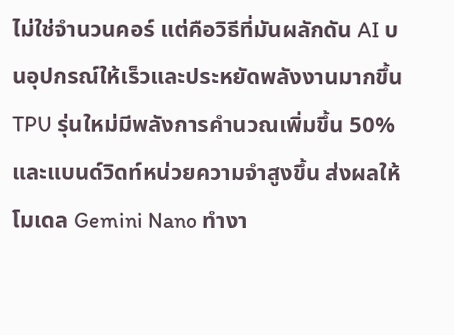ไม่ใช่จำนวนคอร์ แต่คือวิธีที่มันผลักดัน AI บนอุปกรณ์ให้เร็วและประหยัดพลังงานมากขึ้น TPU รุ่นใหม่มีพลังการคำนวณเพิ่มขึ้น 50% และแบนด์วิดท์หน่วยความจำสูงขึ้น ส่งผลให้โมเดล Gemini Nano ทำงา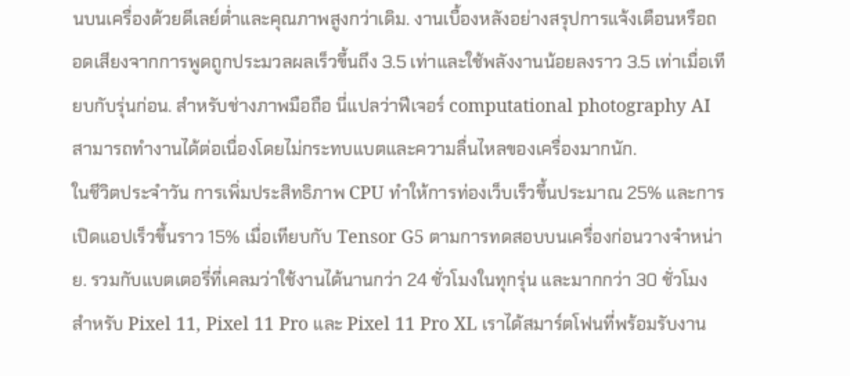นบนเครื่องด้วยดีเลย์ต่ำและคุณภาพสูงกว่าเดิม. งานเบื้องหลังอย่างสรุปการแจ้งเตือนหรือถอดเสียงจากการพูดถูกประมวลผลเร็วขึ้นถึง 3.5 เท่าและใช้พลังงานน้อยลงราว 3.5 เท่าเมื่อเทียบกับรุ่นก่อน. สำหรับช่างภาพมือถือ นี่แปลว่าฟีเจอร์ computational photography AI สามารถทำงานได้ต่อเนื่องโดยไม่กระทบแบตและความลื่นไหลของเครื่องมากนัก.
ในชีวิตประจำวัน การเพิ่มประสิทธิภาพ CPU ทำให้การท่องเว็บเร็วขึ้นประมาณ 25% และการเปิดแอปเร็วขึ้นราว 15% เมื่อเทียบกับ Tensor G5 ตามการทดสอบบนเครื่องก่อนวางจำหน่าย. รวมกับแบตเตอรี่ที่เคลมว่าใช้งานได้นานกว่า 24 ชั่วโมงในทุกรุ่น และมากกว่า 30 ชั่วโมงสำหรับ Pixel 11, Pixel 11 Pro และ Pixel 11 Pro XL เราได้สมาร์ตโฟนที่พร้อมรับงาน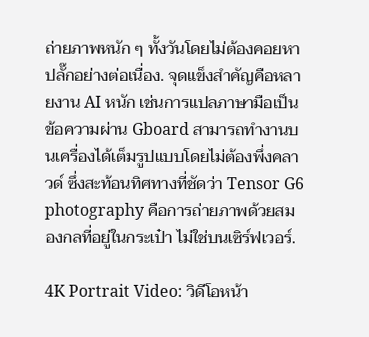ถ่ายภาพหนัก ๆ ทั้งวันโดยไม่ต้องคอยหาปลั๊กอย่างต่อเนื่อง. จุดแข็งสำคัญคือหลายงาน AI หนัก เช่นการแปลภาษามือเป็นข้อความผ่าน Gboard สามารถทำงานบนเครื่องได้เต็มรูปแบบโดยไม่ต้องพึ่งคลาวด์ ซึ่งสะท้อนทิศทางที่ชัดว่า Tensor G6 photography คือการถ่ายภาพด้วยสมองกลที่อยู่ในกระเป๋า ไม่ใช่บนเซิร์ฟเวอร์.

4K Portrait Video: วิดีโอหน้า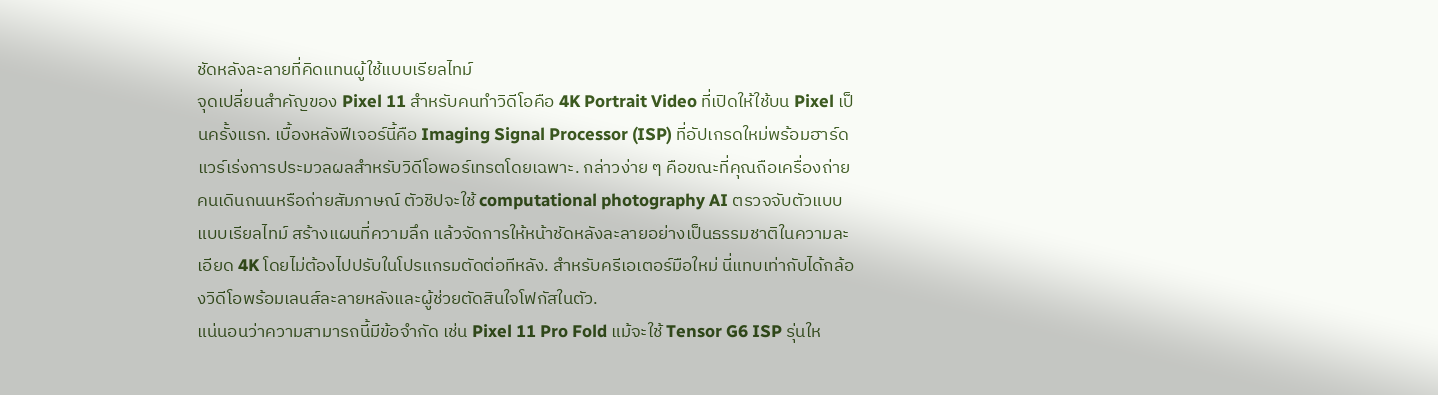ชัดหลังละลายที่คิดแทนผู้ใช้แบบเรียลไทม์
จุดเปลี่ยนสำคัญของ Pixel 11 สำหรับคนทำวิดีโอคือ 4K Portrait Video ที่เปิดให้ใช้บน Pixel เป็นครั้งแรก. เบื้องหลังฟีเจอร์นี้คือ Imaging Signal Processor (ISP) ที่อัปเกรดใหม่พร้อมฮาร์ดแวร์เร่งการประมวลผลสำหรับวิดีโอพอร์เทรตโดยเฉพาะ. กล่าวง่าย ๆ คือขณะที่คุณถือเครื่องถ่ายคนเดินถนนหรือถ่ายสัมภาษณ์ ตัวชิปจะใช้ computational photography AI ตรวจจับตัวแบบแบบเรียลไทม์ สร้างแผนที่ความลึก แล้วจัดการให้หน้าชัดหลังละลายอย่างเป็นธรรมชาติในความละเอียด 4K โดยไม่ต้องไปปรับในโปรแกรมตัดต่อทีหลัง. สำหรับครีเอเตอร์มือใหม่ นี่แทบเท่ากับได้กล้องวิดีโอพร้อมเลนส์ละลายหลังและผู้ช่วยตัดสินใจโฟกัสในตัว.
แน่นอนว่าความสามารถนี้มีข้อจำกัด เช่น Pixel 11 Pro Fold แม้จะใช้ Tensor G6 ISP รุ่นให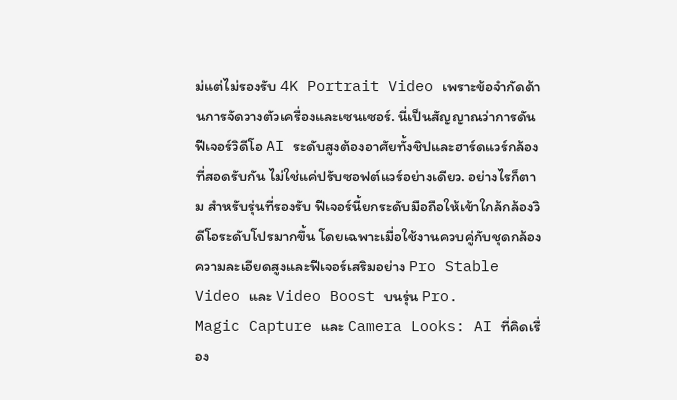ม่แต่ไม่รองรับ 4K Portrait Video เพราะข้อจำกัดด้านการจัดวางตัวเครื่องและเซนเซอร์. นี่เป็นสัญญาณว่าการดันฟีเจอร์วิดีโอ AI ระดับสูงต้องอาศัยทั้งชิปและฮาร์ดแวร์กล้องที่สอดรับกัน ไม่ใช่แค่ปรับซอฟต์แวร์อย่างเดียว. อย่างไรก็ตาม สำหรับรุ่นที่รองรับ ฟีเจอร์นี้ยกระดับมือถือให้เข้าใกล้กล้องวิดีโอระดับโปรมากขึ้น โดยเฉพาะเมื่อใช้งานควบคู่กับชุดกล้องความละเอียดสูงและฟีเจอร์เสริมอย่าง Pro Stable Video และ Video Boost บนรุ่น Pro.
Magic Capture และ Camera Looks: AI ที่คิดเรื่อง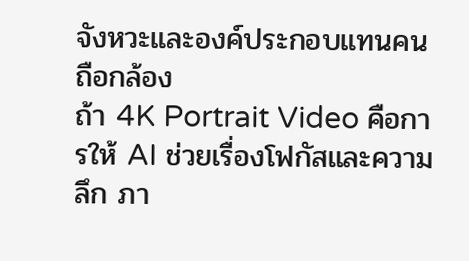จังหวะและองค์ประกอบแทนคนถือกล้อง
ถ้า 4K Portrait Video คือการให้ AI ช่วยเรื่องโฟกัสและความลึก ภา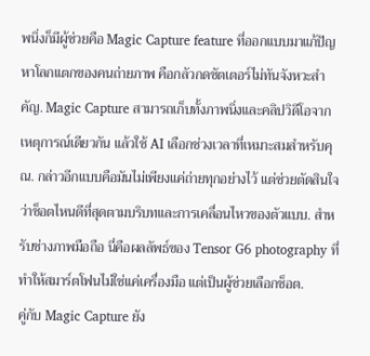พนิ่งก็มีผู้ช่วยคือ Magic Capture feature ที่ออกแบบมาแก้ปัญหาโลกแตกของคนถ่ายภาพ คือกลัวกดชัตเตอร์ไม่ทันจังหวะสำคัญ. Magic Capture สามารถเก็บทั้งภาพนิ่งและคลิปวิดีโอจากเหตุการณ์เดียวกัน แล้วใช้ AI เลือกช่วงเวลาที่เหมาะสมสำหรับคุณ. กล่าวอีกแบบคือมันไม่เพียงแค่ถ่ายทุกอย่างไว้ แต่ช่วยตัดสินใจว่าช็อตไหนดีที่สุดตามบริบทและการเคลื่อนไหวของตัวแบบ. สำหรับช่างภาพมือถือ นี่คือผลลัพธ์ของ Tensor G6 photography ที่ทำให้สมาร์ตโฟนไม่ใช่แค่เครื่องมือ แต่เป็นผู้ช่วยเลือกช็อต.
คู่กับ Magic Capture ยัง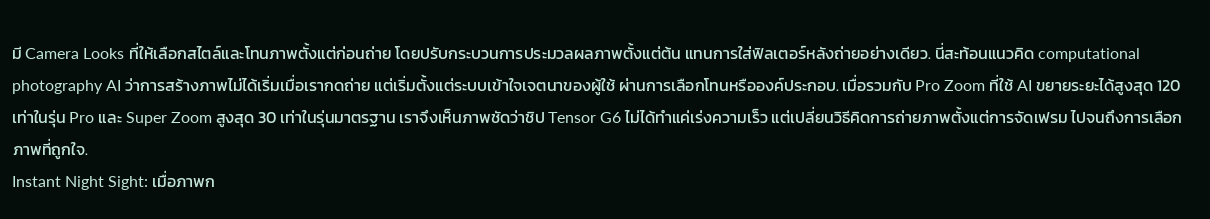มี Camera Looks ที่ให้เลือกสไตล์และโทนภาพตั้งแต่ก่อนถ่าย โดยปรับกระบวนการประมวลผลภาพตั้งแต่ต้น แทนการใส่ฟิลเตอร์หลังถ่ายอย่างเดียว. นี่สะท้อนแนวคิด computational photography AI ว่าการสร้างภาพไม่ได้เริ่มเมื่อเรากดถ่าย แต่เริ่มตั้งแต่ระบบเข้าใจเจตนาของผู้ใช้ ผ่านการเลือกโทนหรือองค์ประกอบ. เมื่อรวมกับ Pro Zoom ที่ใช้ AI ขยายระยะได้สูงสุด 120 เท่าในรุ่น Pro และ Super Zoom สูงสุด 30 เท่าในรุ่นมาตรฐาน เราจึงเห็นภาพชัดว่าชิป Tensor G6 ไม่ได้ทำแค่เร่งความเร็ว แต่เปลี่ยนวิธีคิดการถ่ายภาพตั้งแต่การจัดเฟรม ไปจนถึงการเลือกภาพที่ถูกใจ.
Instant Night Sight: เมื่อภาพก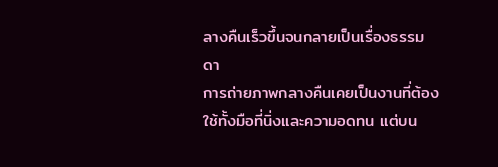ลางคืนเร็วขึ้นจนกลายเป็นเรื่องธรรมดา
การถ่ายภาพกลางคืนเคยเป็นงานที่ต้องใช้ทั้งมือที่นิ่งและความอดทน แต่บน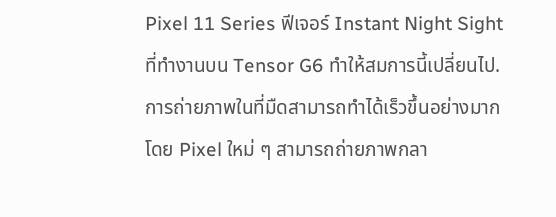Pixel 11 Series ฟีเจอร์ Instant Night Sight ที่ทำงานบน Tensor G6 ทำให้สมการนี้เปลี่ยนไป. การถ่ายภาพในที่มืดสามารถทำได้เร็วขึ้นอย่างมาก โดย Pixel ใหม่ ๆ สามารถถ่ายภาพกลา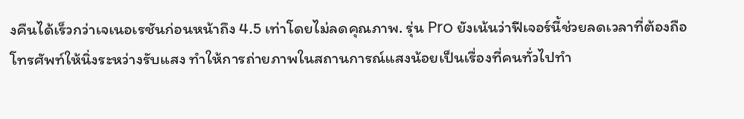งคืนได้เร็วกว่าเจเนอเรชันก่อนหน้าถึง 4.5 เท่าโดยไม่ลดคุณภาพ. รุ่น Pro ยังเน้นว่าฟีเจอร์นี้ช่วยลดเวลาที่ต้องถือโทรศัพท์ให้นิ่งระหว่างรับแสง ทำให้การถ่ายภาพในสถานการณ์แสงน้อยเป็นเรื่องที่คนทั่วไปทำ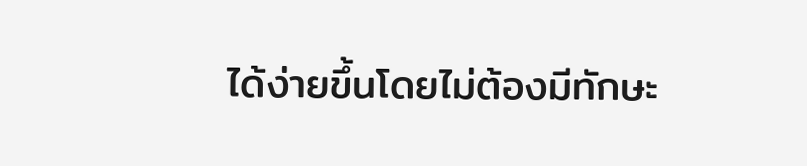ได้ง่ายขึ้นโดยไม่ต้องมีทักษะ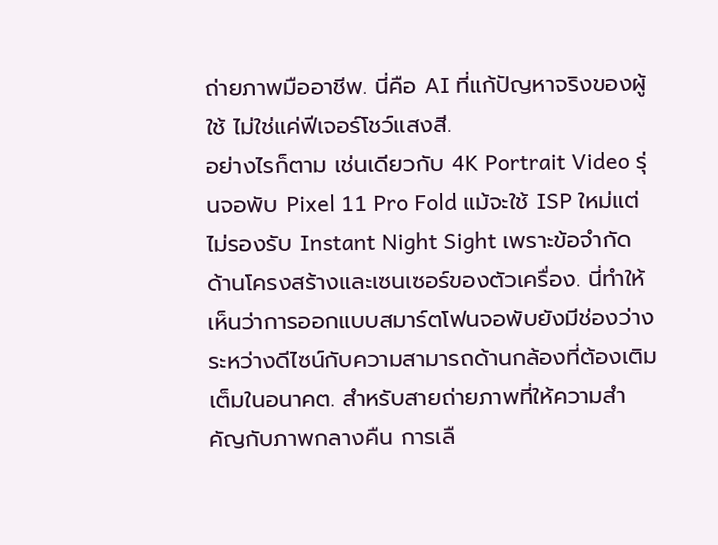ถ่ายภาพมืออาชีพ. นี่คือ AI ที่แก้ปัญหาจริงของผู้ใช้ ไม่ใช่แค่ฟีเจอร์โชว์แสงสี.
อย่างไรก็ตาม เช่นเดียวกับ 4K Portrait Video รุ่นจอพับ Pixel 11 Pro Fold แม้จะใช้ ISP ใหม่แต่ไม่รองรับ Instant Night Sight เพราะข้อจำกัดด้านโครงสร้างและเซนเซอร์ของตัวเครื่อง. นี่ทำให้เห็นว่าการออกแบบสมาร์ตโฟนจอพับยังมีช่องว่างระหว่างดีไซน์กับความสามารถด้านกล้องที่ต้องเติมเต็มในอนาคต. สำหรับสายถ่ายภาพที่ให้ความสำคัญกับภาพกลางคืน การเลื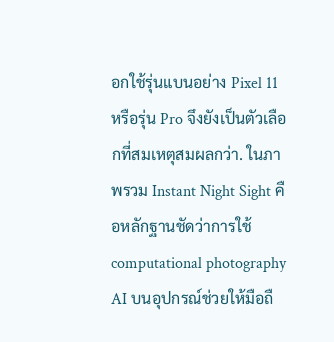อกใช้รุ่นแบนอย่าง Pixel 11 หรือรุ่น Pro จึงยังเป็นตัวเลือกที่สมเหตุสมผลกว่า. ในภาพรวม Instant Night Sight คือหลักฐานชัดว่าการใช้ computational photography AI บนอุปกรณ์ช่วยให้มือถื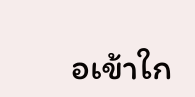อเข้าใก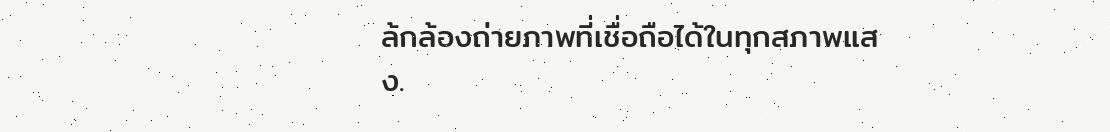ล้กล้องถ่ายภาพที่เชื่อถือได้ในทุกสภาพแสง.